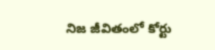నిజ జీవితంలో కోర్టు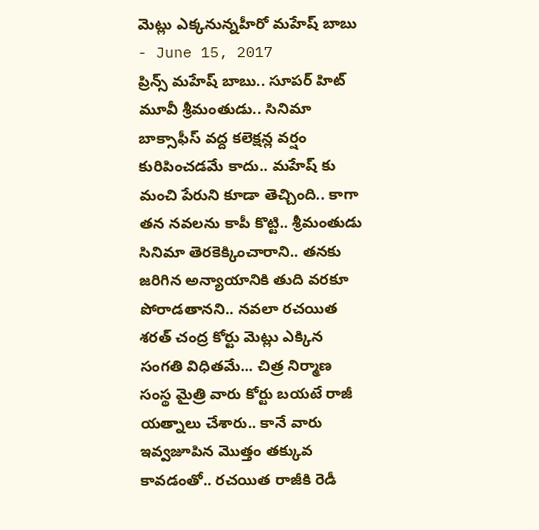మెట్లు ఎక్కనున్నహీరో మహేష్ బాబు
- June 15, 2017
ప్రిన్స్ మహేష్ బాబు.. సూపర్ హిట్ మూవీ శ్రీమంతుడు.. సినిమా బాక్సాఫీస్ వద్ద కలెక్షన్ల వర్షం కురిపించడమే కాదు.. మహేష్ కు మంచి పేరుని కూడా తెచ్చింది.. కాగా తన నవలను కాపీ కొట్టి.. శ్రీమంతుడు సినిమా తెరకెక్కించారాని.. తనకు జరిగిన అన్యాయానికి తుది వరకూ పోరాడతానని.. నవలా రచయిత శరత్ చంద్ర కోర్టు మెట్లు ఎక్కిన సంగతి విధితమే... చిత్ర నిర్మాణ సంస్థ మైత్రి వారు కోర్టు బయటే రాజీ యత్నాలు చేశారు.. కానే వారు ఇవ్వజూపిన మొత్తం తక్కువ కావడంతో.. రచయిత రాజీకి రెడీ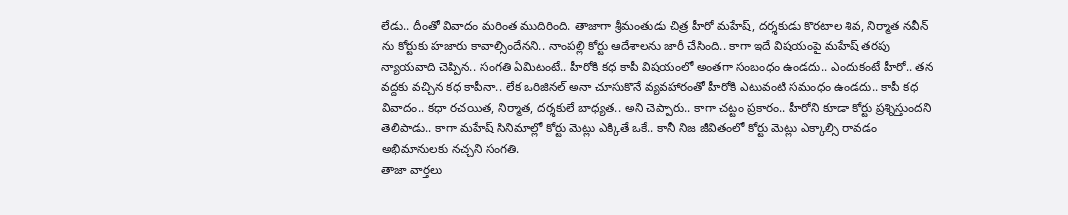లేడు.. దీంతో వివాదం మరింత ముదిరింది. తాజాగా శ్రీమంతుడు చిత్ర హీరో మహేష్, దర్శకుడు కొరటాల శివ, నిర్మాత నవీన్ ను కోర్టుకు హజారు కావాల్సిందేనని.. నాంపల్లి కోర్టు ఆదేశాలను జారీ చేసింది.. కాగా ఇదే విషయంపై మహేష్ తరపు న్యాయవాది చెప్పిన.. సంగతి ఏమిటంటే.. హీరోకి కధ కాపీ విషయంలో అంతగా సంబంధం ఉండదు.. ఎందుకంటే హీరో.. తన వద్దకు వచ్చిన కధ కాపీనా.. లేక ఒరిజినల్ అనా చూసుకొనే వ్యవహారంతో హీరోకి ఎటువంటి సమంధం ఉండదు.. కాపీ కధ వివాదం.. కధా రచయిత, నిర్మాత, దర్శకులే బాధ్యత.. అని చెప్పారు.. కాగా చట్టం ప్రకారం.. హీరోని కూడా కోర్టు ప్రశ్నిస్తుందని తెలిపాడు.. కాగా మహేష్ సినిమాల్లో కోర్టు మెట్లు ఎక్కితే ఒకే.. కానీ నిజ జీవితంలో కోర్టు మెట్లు ఎక్కాల్సి రావడం అభిమానులకు నచ్చని సంగతి.
తాజా వార్తలు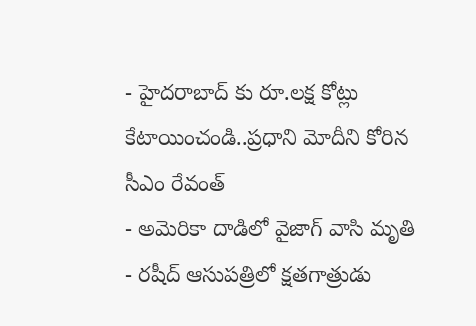- హైదరాబాద్ కు రూ.లక్ష కోట్లు కేటాయించండి..ప్రధాని మోదీని కోరిన సీఎం రేవంత్
- అమెరికా దాడిలో వైజాగ్ వాసి మృతి
- రషీద్ ఆసుపత్రిలో క్షతగాత్రుడు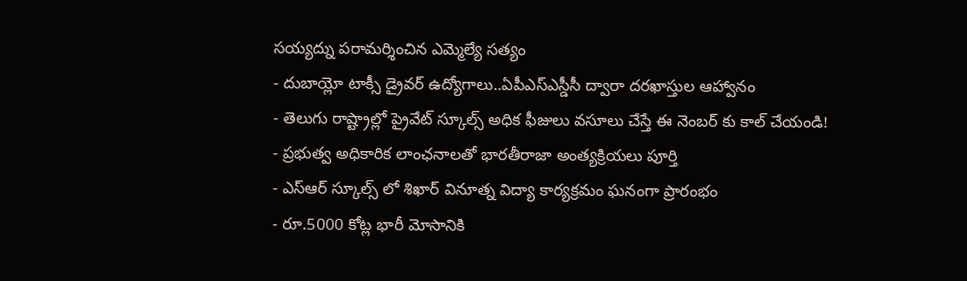సయ్యద్ను పరామర్శించిన ఎమ్మెల్యే సత్యం
- దుబాయ్లో టాక్సీ డ్రైవర్ ఉద్యోగాలు..ఏపీఎస్ఎస్డీసీ ద్వారా దరఖాస్తుల ఆహ్వానం
- తెలుగు రాష్ట్రాల్లో ప్రైవేట్ స్కూల్స్ అధిక ఫీజులు వసూలు చేస్తే ఈ నెంబర్ కు కాల్ చేయండి!
- ప్రభుత్వ అధికారిక లాంఛనాలతో భారతీరాజా అంత్యక్రియలు పూర్తి
- ఎస్ఆర్ స్కూల్స్ లో శిఖార్ వినూత్న విద్యా కార్యక్రమం ఘనంగా ప్రారంభం
- రూ.5000 కోట్ల భారీ మోసానికి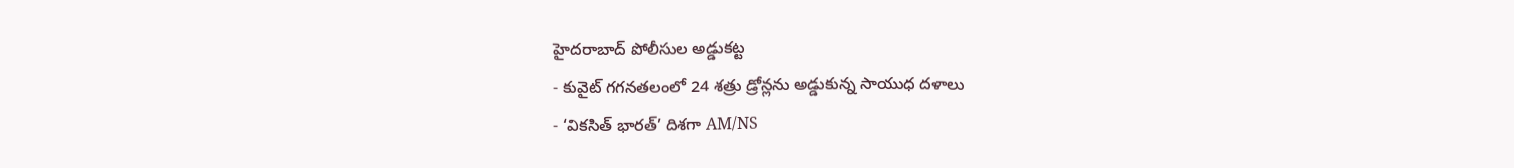హైదరాబాద్ పోలీసుల అడ్డుకట్ట
- కువైట్ గగనతలంలో 24 శత్రు డ్రోన్లను అడ్డుకున్న సాయుధ దళాలు
- ‘వికసిత్ భారత్’ దిశగా AM/NS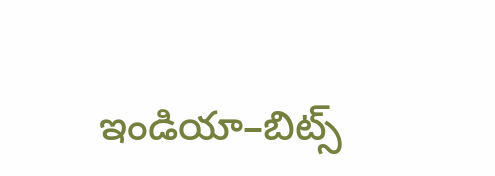ఇండియా–బిట్స్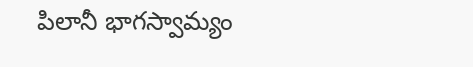పిలానీ భాగస్వామ్యం